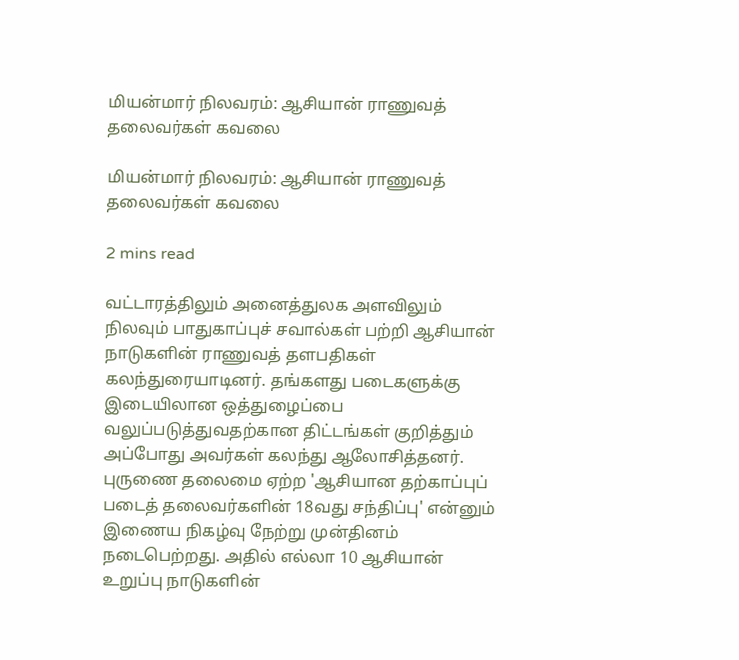மியன்மார் நிலவரம்: ஆசியான் ராணுவத் தலைவர்கள் கவலை

மியன்மார் நிலவரம்: ஆசியான் ராணுவத் தலைவர்கள் கவலை

2 mins read

வட்டாரத்திலும் அனைத்துலக அளவிலும் நிலவும் பாதுகாப்புச் சவால்கள் பற்றி ஆசியான் நாடுகளின் ராணுவத் தளபதிகள் கலந்துரையாடினர். தங்களது படைகளுக்கு இடையிலான ஒத்துழைப்பை வலுப்படுத்துவதற்கான திட்டங்கள் குறித்தும் அப்போது அவர்கள் கலந்து ஆலோசித்தனர். புருணை தலைமை ஏற்ற 'ஆசியான தற்காப்புப் படைத் தலைவர்களின் 18வது சந்திப்பு' என்னும் இணைய நிகழ்வு நேற்று முன்தினம் நடைபெற்றது. அதில் எல்லா 10 ஆசியான் உறுப்பு நாடுகளின்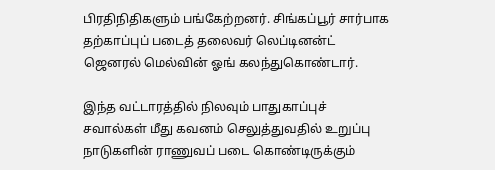பிரதிநிதிகளும் பங்கேற்றனர். சிங்கப்பூர் சார்பாக தற்காப்புப் படைத் தலைவர் லெப்டினன்ட் ஜெனரல் மெல்வின் ஓங் கலந்துகொண்டார்.

இந்த வட்டாரத்தில் நிலவும் பாதுகாப்புச் சவால்கள் மீது கவனம் செலுத்துவதில் உறுப்பு நாடுகளின் ராணுவப் படை கொண்டிருக்கும்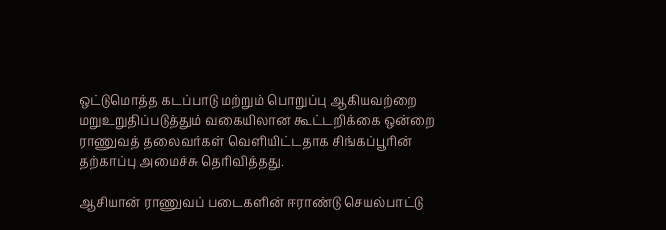ஒட்டுமொத்த கடப்பாடு மற்றும் பொறுப்பு ஆகியவற்றை மறுஉறுதிப்படுத்தும் வகையிலான கூட்டறிக்கை ஒன்றை ராணுவத் தலைவர்கள் வெளியிட்டதாக சிங்கப்பூரின் தற்காப்பு அமைச்சு தெரிவித்தது.

ஆசியான் ராணுவப் படைகளின் ஈராண்டு செயல்பாட்டு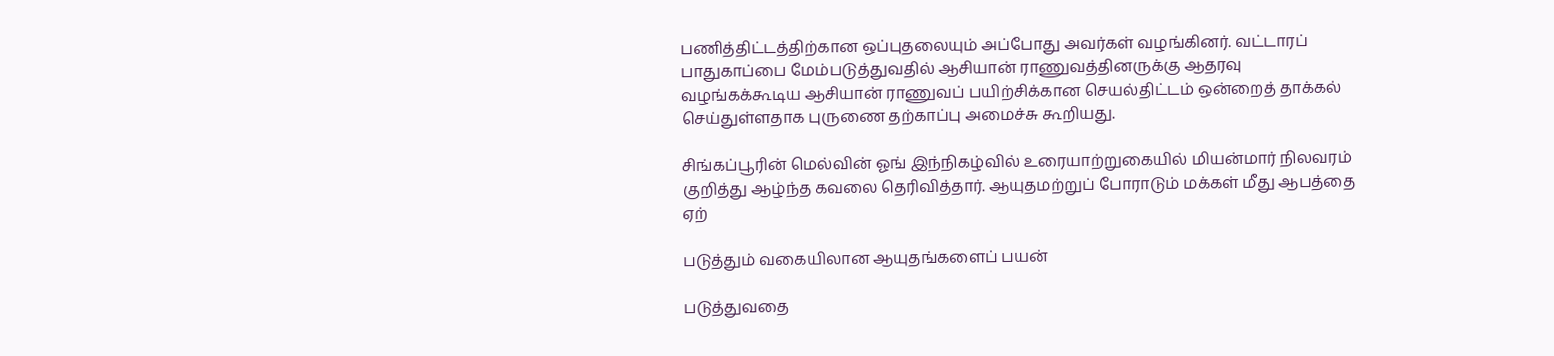பணித்திட்டத்திற்கான ஒப்புதலையும் அப்போது அவர்கள் வழங்கினர். வட்டாரப் பாதுகாப்பை மேம்படுத்துவதில் ஆசியான் ராணுவத்தினருக்கு ஆதரவு வழங்கக்கூடிய ஆசியான் ராணுவப் பயிற்சிக்கான செயல்திட்டம் ஒன்றைத் தாக்கல் செய்துள்ளதாக புருணை தற்காப்பு அமைச்சு கூறியது.

சிங்கப்பூரின் மெல்வின் ஓங் இந்நிகழ்வில் உரையாற்றுகையில் மியன்மார் நிலவரம் குறித்து ஆழ்ந்த கவலை தெரிவித்தார். ஆயுதமற்றுப் போராடும் மக்கள் மீது ஆபத்தை ஏற்

படுத்தும் வகையிலான ஆயுதங்களைப் பயன்

படுத்துவதை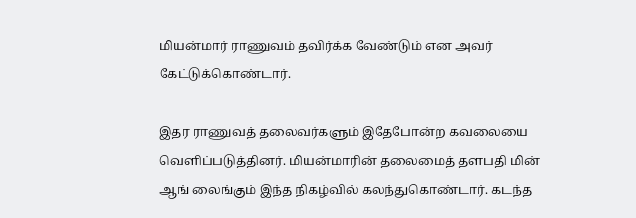மியன்மார் ராணுவம் தவிர்க்க வேண்டும் என அவர் கேட்டுக்கொண்டார்.

இதர ராணுவத் தலைவர்களும் இதேபோன்ற கவலையை வெளிப்படுத்தினர். மியன்மாரின் தலைமைத் தளபதி மின் ஆங் லைங்கும் இந்த நிகழ்வில் கலந்துகொண்டார். கடந்த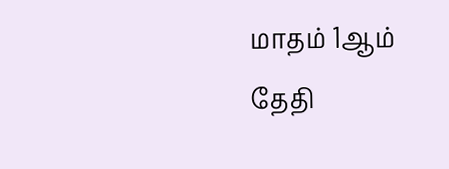மாதம் 1ஆம் தேதி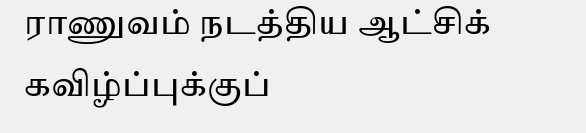ராணுவம் நடத்திய ஆட்சிக் கவிழ்ப்புக்குப்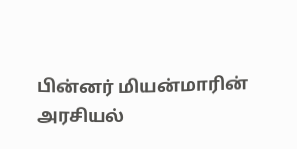பின்னர் மியன்மாரின் அரசியல்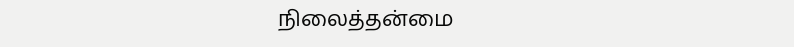நிலைத்தன்மை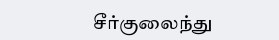சீர்குலைந்து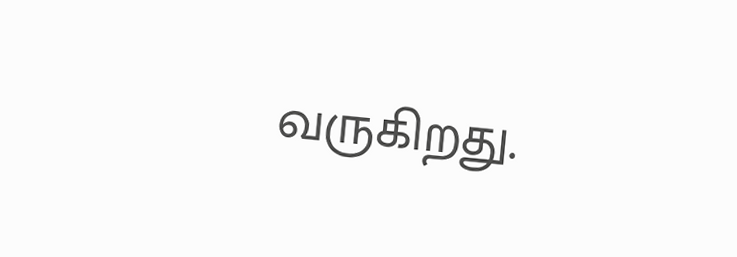வருகிறது.